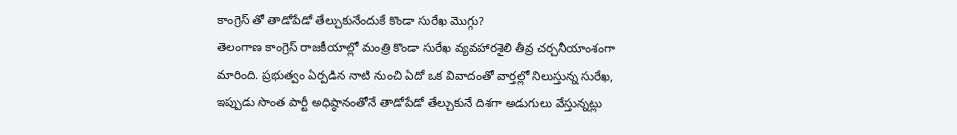కాంగ్రెస్ తో తాడోపేడో తేల్చుకునేందుకే కొండా సురేఖ మొగ్గు?
తెలంగాణ కాంగ్రెస్ రాజకీయాల్లో మంత్రి కొండా సురేఖ వ్యవహారశైలి తీవ్ర చర్చనీయాంశంగా మారింది. ప్రభుత్వం ఏర్పడిన నాటి నుంచి ఏదో ఒక వివాదంతో వార్తల్లో నిలుస్తున్న సురేఖ, ఇప్పుడు సొంత పార్టీ అధిష్ఠానంతోనే తాడోపేడో తేల్చుకునే దిశగా అడుగులు వేస్తున్నట్లు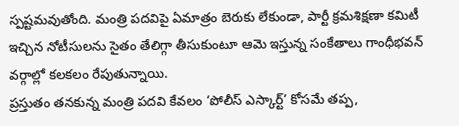స్పష్టమవుతోంది. మంత్రి పదవిపై ఏమాత్రం బెరుకు లేకుండా, పార్టీ క్రమశిక్షణా కమిటీ ఇచ్చిన నోటీసులను సైతం తేలిగ్గా తీసుకుంటూ ఆమె ఇస్తున్న సంకేతాలు గాంధీభవన్ వర్గాల్లో కలకలం రేపుతున్నాయి.
ప్రస్తుతం తనకున్న మంత్రి పదవి కేవలం ‘పోలీస్ ఎస్కార్ట్’ కోసమే తప్ప,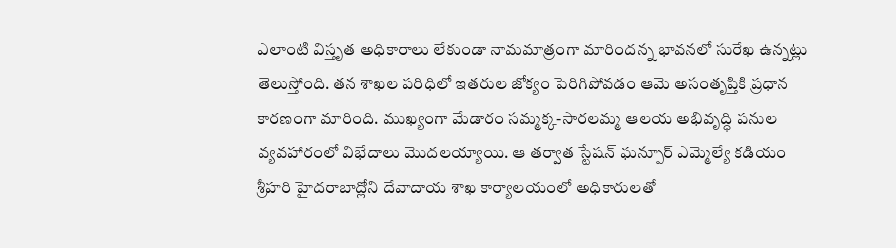ఎలాంటి విస్తృత అధికారాలు లేకుండా నామమాత్రంగా మారిందన్న భావనలో సురేఖ ఉన్నట్లు తెలుస్తోంది. తన శాఖల పరిధిలో ఇతరుల జోక్యం పెరిగిపోవడం ఆమె అసంతృప్తికి ప్రధాన కారణంగా మారింది. ముఖ్యంగా మేడారం సమ్మక్క-సారలమ్మ ఆలయ అభివృద్ధి పనుల వ్యవహారంలో విభేదాలు మొదలయ్యాయి. ఆ తర్వాత స్టేషన్ ఘన్పూర్ ఎమ్మెల్యే కడియం శ్రీహరి హైదరాబాద్లోని దేవాదాయ శాఖ కార్యాలయంలో అధికారులతో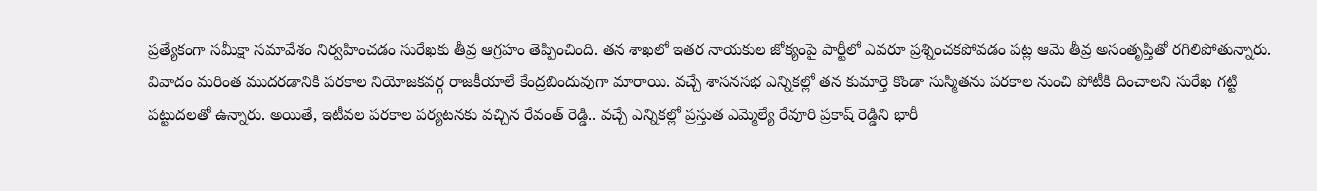ప్రత్యేకంగా సమీక్షా సమావేశం నిర్వహించడం సురేఖకు తీవ్ర ఆగ్రహం తెప్పించింది. తన శాఖలో ఇతర నాయకుల జోక్యంపై పార్టీలో ఎవరూ ప్రశ్నించకపోవడం పట్ల ఆమె తీవ్ర అసంతృప్తితో రగిలిపోతున్నారు.
వివాదం మరింత ముదరడానికి పరకాల నియోజకవర్గ రాజకీయాలే కేంద్రబిందువుగా మారాయి. వచ్చే శాసనసభ ఎన్నికల్లో తన కుమార్తె కొండా సుస్మితను పరకాల నుంచి పోటీకి దించాలని సురేఖ గట్టి పట్టుదలతో ఉన్నారు. అయితే, ఇటీవల పరకాల పర్యటనకు వచ్చిన రేవంత్ రెడ్డి.. వచ్చే ఎన్నికల్లో ప్రస్తుత ఎమ్మెల్యే రేవూరి ప్రకాష్ రెడ్డిని భారీ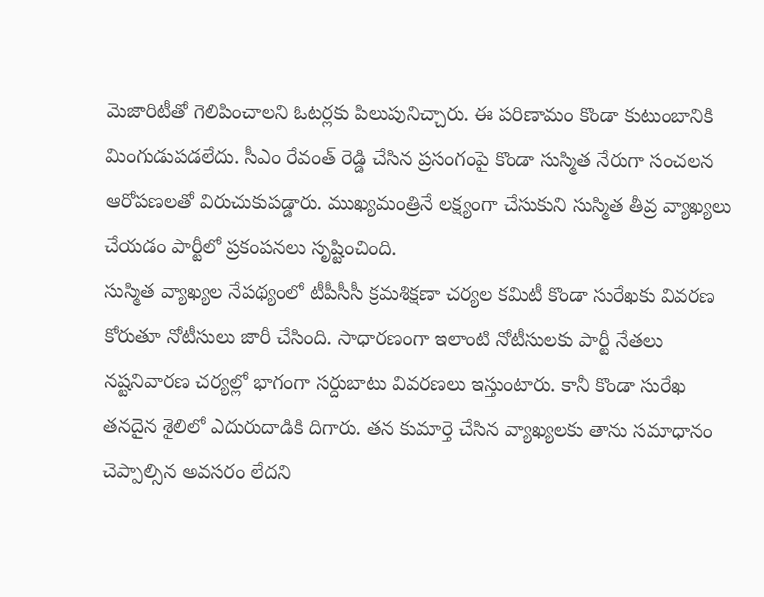మెజారిటీతో గెలిపించాలని ఓటర్లకు పిలుపునిచ్చారు. ఈ పరిణామం కొండా కుటుంబానికి మింగుడుపడలేదు. సీఎం రేవంత్ రెడ్డి చేసిన ప్రసంగంపై కొండా సుస్మిత నేరుగా సంచలన ఆరోపణలతో విరుచుకుపడ్డారు. ముఖ్యమంత్రినే లక్ష్యంగా చేసుకుని సుస్మిత తీవ్ర వ్యాఖ్యలు చేయడం పార్టీలో ప్రకంపనలు సృష్టించింది.
సుస్మిత వ్యాఖ్యల నేపథ్యంలో టీపీసీసీ క్రమశిక్షణా చర్యల కమిటీ కొండా సురేఖకు వివరణ కోరుతూ నోటీసులు జారీ చేసింది. సాధారణంగా ఇలాంటి నోటీసులకు పార్టీ నేతలు నష్టనివారణ చర్యల్లో భాగంగా సర్దుబాటు వివరణలు ఇస్తుంటారు. కానీ కొండా సురేఖ తనదైన శైలిలో ఎదురుదాడికి దిగారు. తన కుమార్తె చేసిన వ్యాఖ్యలకు తాను సమాధానం చెప్పాల్సిన అవసరం లేదని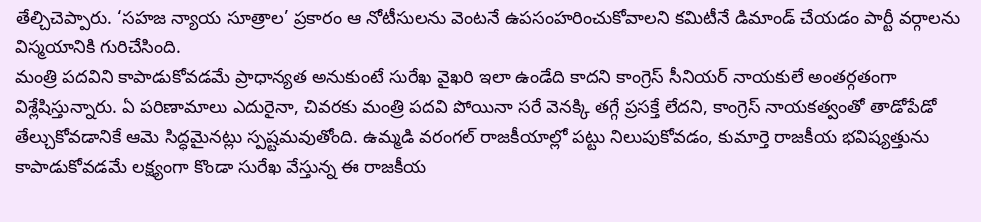తేల్చిచెప్పారు. ‘సహజ న్యాయ సూత్రాల’ ప్రకారం ఆ నోటీసులను వెంటనే ఉపసంహరించుకోవాలని కమిటీనే డిమాండ్ చేయడం పార్టీ వర్గాలను విస్మయానికి గురిచేసింది.
మంత్రి పదవిని కాపాడుకోవడమే ప్రాధాన్యత అనుకుంటే సురేఖ వైఖరి ఇలా ఉండేది కాదని కాంగ్రెస్ సీనియర్ నాయకులే అంతర్గతంగా విశ్లేషిస్తున్నారు. ఏ పరిణామాలు ఎదురైనా, చివరకు మంత్రి పదవి పోయినా సరే వెనక్కి తగ్గే ప్రసక్తే లేదని, కాంగ్రెస్ నాయకత్వంతో తాడోపేడో తేల్చుకోవడానికే ఆమె సిద్ధమైనట్లు స్పష్టమవుతోంది. ఉమ్మడి వరంగల్ రాజకీయాల్లో పట్టు నిలుపుకోవడం, కుమార్తె రాజకీయ భవిష్యత్తును కాపాడుకోవడమే లక్ష్యంగా కొండా సురేఖ వేస్తున్న ఈ రాజకీయ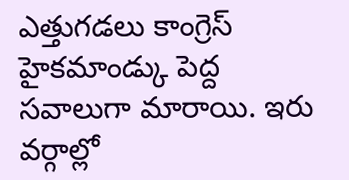ఎత్తుగడలు కాంగ్రెస్ హైకమాండ్కు పెద్ద సవాలుగా మారాయి. ఇరు వర్గాల్లో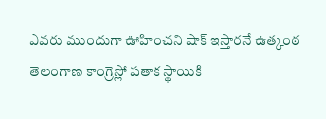ఎవరు ముందుగా ఊహించని షాక్ ఇస్తారనే ఉత్కంఠ తెలంగాణ కాంగ్రెస్లో పతాక స్థాయికి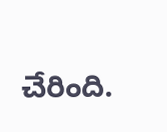చేరింది.